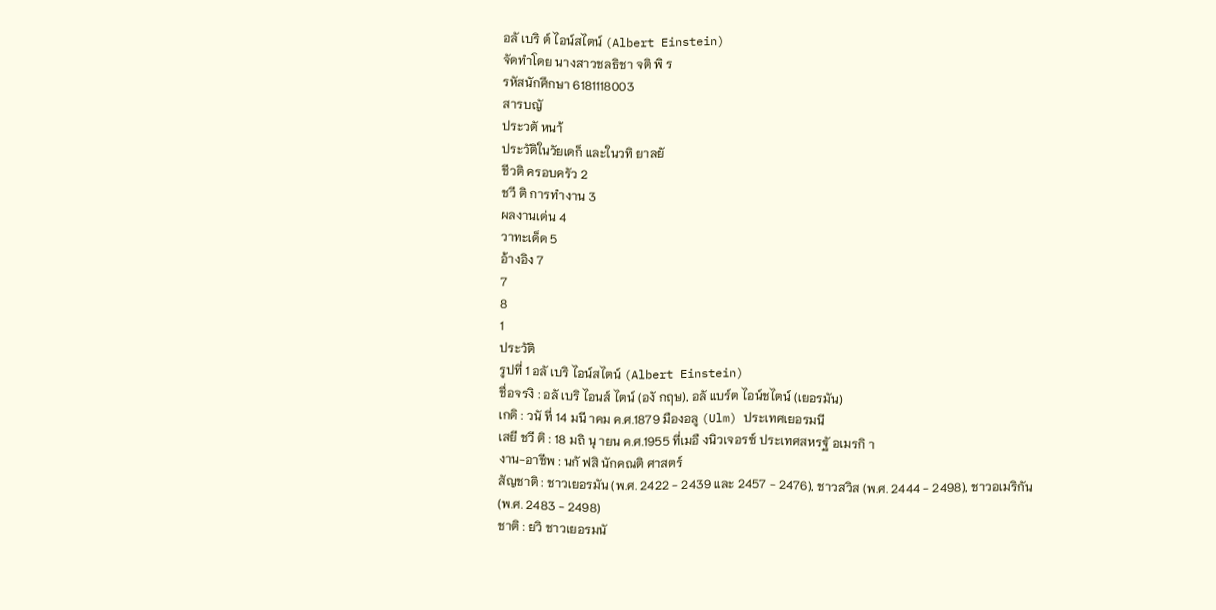อลั เบริ ต์ ไอน์สไตน์ (Albert Einstein)
จัดทำโดย นางสาวชลธิชา จติ พิ ร
รหัสนักศึกษา 6181118003
สารบญั
ประวตั หนา้
ประวัติในวัยเดก็ และในวทิ ยาลยั
ชีวติ ครอบครัว 2
ชวี ติ การทำงาน 3
ผลงานเด่น 4
วาทะเด็ด 5
อ้างอิง 7
7
8
1
ประวัติ
รูปที่ 1 อลั เบริ ไอน์สไตน์ (Albert Einstein)
ชื่อจรงิ : อลั เบริ ไอนส์ ไตน์ (องั กฤษ), อลั แบร์ต ไอน์ชไตน์ (เยอรมัน)
เกดิ : วนั ที่ 14 มนี าคม ค.ศ.1879 มืองอลู (Ulm) ประเทศเยอรมนี
เสยี ชวี ติ : 18 มถิ นุ ายน ค.ศ.1955 ที่เมอื งนิวเจอรซ์ ประเทศสหรฐั อเมรกิ า
งาน-อาชีพ : นกั ฟสิ นักคณติ ศาสตร์
สัญชาติ : ชาวเยอรมัน (พ.ศ. 2422 - 2439 และ 2457 - 2476), ชาวสวิส (พ.ศ. 2444 - 2498), ชาวอเมริกัน
(พ.ศ. 2483 - 2498)
ชาติ : ยวิ ชาวเยอรมนั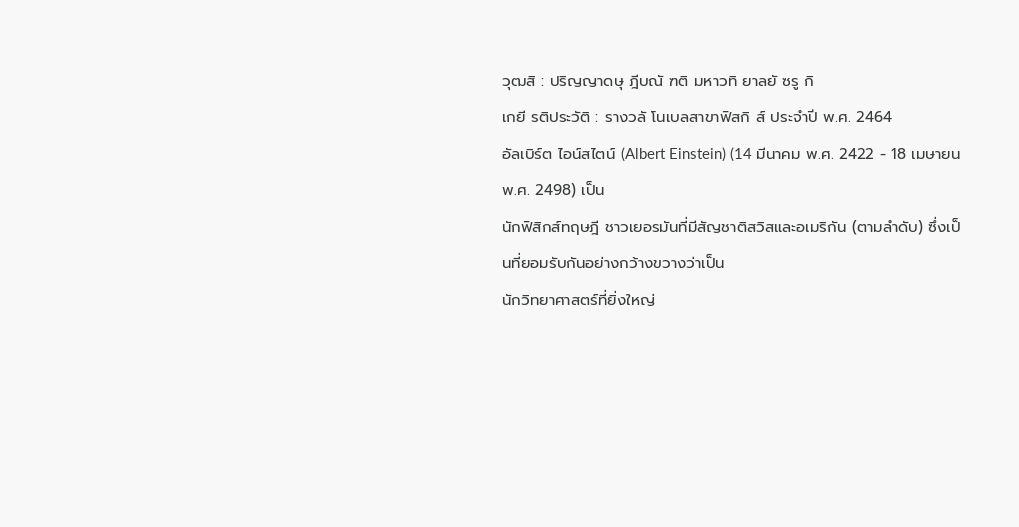วุฒสิ : ปริญญาดษุ ฎีบณั ฑติ มหาวทิ ยาลยั ซรู กิ
เกยี รติประวัติ : รางวลั โนเบลสาขาฟิสกิ ส์ ประจำปี พ.ศ. 2464
อัลเบิร์ต ไอน์สไตน์ (Albert Einstein) (14 มีนาคม พ.ศ. 2422 - 18 เมษายน พ.ศ. 2498) เป็น
นักฟิสิกส์ทฤษฎี ชาวเยอรมันที่มีสัญชาติสวิสและอเมริกัน (ตามลำดับ) ซึ่งเป็นที่ยอมรับกันอย่างกว้างขวางว่าเป็น
นักวิทยาศาสตร์ที่ยิ่งใหญ่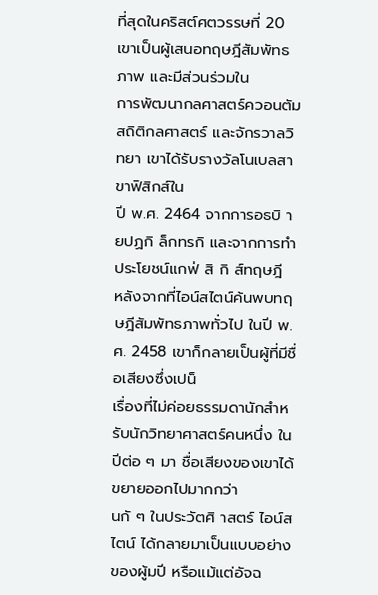ที่สุดในคริสต์ศตวรรษที่ 20 เขาเป็นผู้เสนอทฤษฎีสัมพัทธภาพ และมีส่วนร่วมใน
การพัฒนากลศาสตร์ควอนตัม สถิติกลศาสตร์ และจักรวาลวิทยา เขาได้รับรางวัลโนเบลสาขาฟิสิกส์ใน
ปี พ.ศ. 2464 จากการอธบิ ายปฏกิ ล็กทรกิ และจากการทำประโยชน์แกฟ่ สิ กิ ส์ทฤษฎี
หลังจากที่ไอน์สไตน์ค้นพบทฤษฎีสัมพัทธภาพทั่วไป ในปี พ.ศ. 2458 เขาก็กลายเป็นผู้ที่มีชื่อเสียงซึ่งเปน็
เรื่องที่ไม่ค่อยธรรมดานักสำหรับนักวิทยาศาสตร์คนหนึ่ง ในปีต่อ ๆ มา ชื่อเสียงของเขาได้ขยายออกไปมากกว่า
นกั ๆ ในประวัตศิ าสตร์ ไอน์สไตน์ ได้กลายมาเป็นแบบอย่างของผู้มปี หรือแม้แต่อัจฉ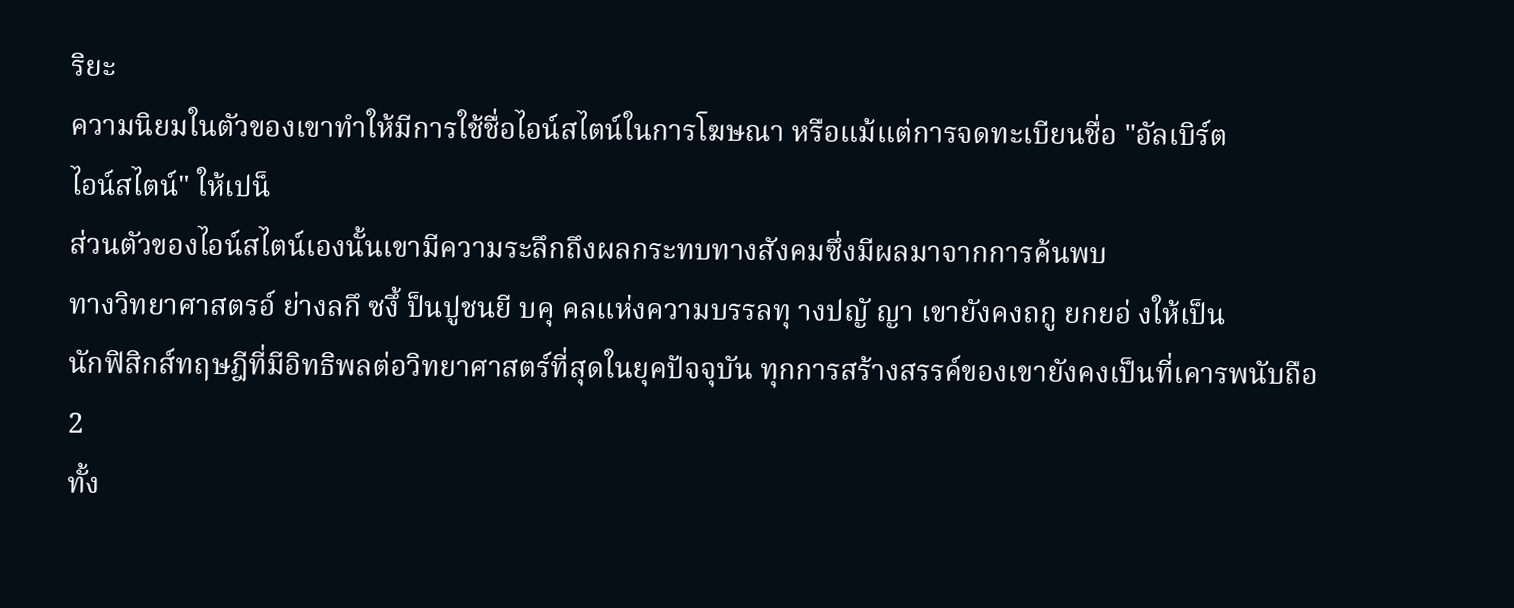ริยะ
ความนิยมในตัวของเขาทำให้มีการใช้ชื่อไอน์สไตน์ในการโฆษณา หรือแม้แต่การจดทะเบียนชื่อ "อัลเบิร์ต
ไอน์สไตน์" ให้เปน็
ส่วนตัวของไอน์สไตน์เองนั้นเขามีความระลึกถึงผลกระทบทางสังคมซึ่งมีผลมาจากการค้นพบ
ทางวิทยาศาสตรอ์ ย่างลกึ ซงึ้ ป็นปูชนยี บคุ คลแห่งความบรรลทุ างปญั ญา เขายังคงถกู ยกยอ่ งให้เป็น
นักฟิสิกส์ทฤษฎีที่มีอิทธิพลต่อวิทยาศาสตร์ที่สุดในยุคปัจจุบัน ทุกการสร้างสรรค์ของเขายังคงเป็นที่เคารพนับถือ
2
ทั้ง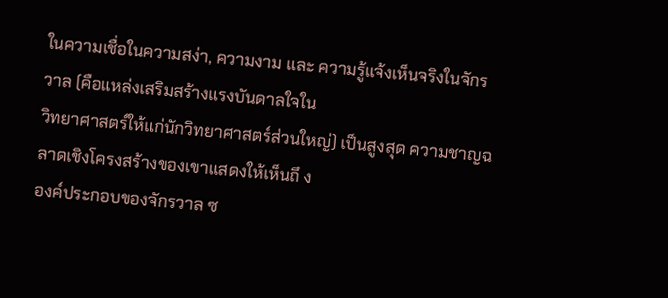ในความเชื่อในความสง่า, ความงาม และ ความรู้แจ้งเห็นจริงในจักรวาล (คือแหล่งเสริมสร้างแรงบันดาลใจใน
วิทยาศาสตร์ให้แก่นักวิทยาศาสตร์ส่วนใหญ่) เป็นสูงสุด ความชาญฉลาดเชิงโครงสร้างของเขาแสดงให้เห็นถึ ง
องค์ประกอบของจักรวาล ซ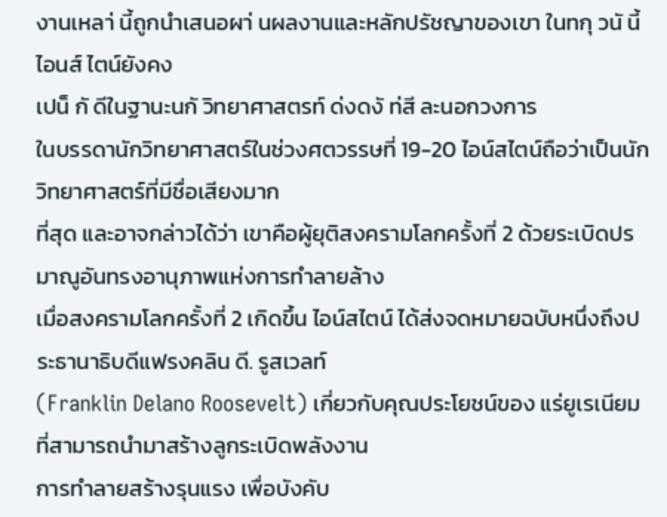งานเหลา่ นี้ถูกนำเสนอผา่ นผลงานและหลักปรัชญาของเขา ในทกุ วนั นี้ ไอนส์ ไตน์ยังคง
เปน็ กั ดีในฐานะนกั วิทยาศาสตรท์ ด่งดงั ท่สี ละนอกวงการ
ในบรรดานักวิทยาศาสตร์ในช่วงศตวรรษที่ 19-20 ไอน์สไตน์ถือว่าเป็นนักวิทยาศาสตร์ที่มีชื่อเสียงมาก
ที่สุด และอาจกล่าวได้ว่า เขาคือผู้ยุติสงครามโลกครั้งที่ 2 ด้วยระเบิดปรมาณูอันทรงอานุภาพแห่งการทำลายล้าง
เมื่อสงครามโลกครั้งที่ 2 เกิดขึ้น ไอน์สไตน์ ได้ส่งจดหมายฉบับหนึ่งถึงประธานาธิบดีแฟรงคลิน ดี. รูสเวลท์
(Franklin Delano Roosevelt) เกี่ยวกับคุณประโยชน์ของ แร่ยูเรเนียมที่สามารถนำมาสร้างลูกระเบิดพลังงาน
การทำลายสร้างรุนแรง เพื่อบังคับ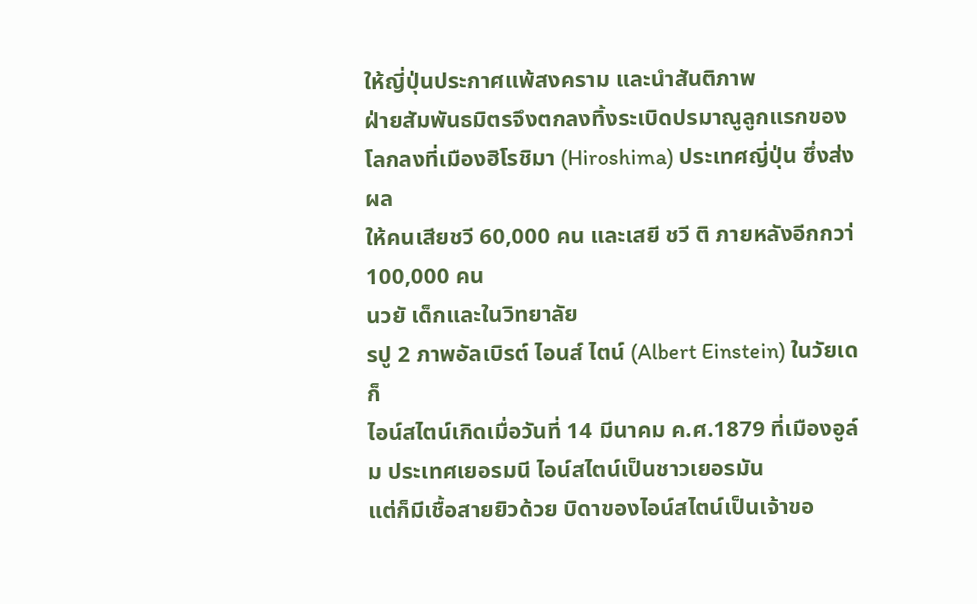ให้ญี่ปุ่นประกาศแพ้สงคราม และนำสันติภาพ
ฝ่ายสัมพันธมิตรจึงตกลงทิ้งระเบิดปรมาณูลูกแรกของโลกลงที่เมืองฮิโรชิมา (Hiroshima) ประเทศญี่ปุ่น ซึ่งส่งผล
ให้คนเสียชวี 60,000 คน และเสยี ชวี ติ ภายหลังอีกกวา่ 100,000 คน
นวยั เด็กและในวิทยาลัย
รปู 2 ภาพอัลเบิรต์ ไอนส์ ไตน์ (Albert Einstein) ในวัยเดก็
ไอน์สไตน์เกิดเมื่อวันที่ 14 มีนาคม ค.ศ.1879 ที่เมืองอูล์ม ประเทศเยอรมนี ไอน์สไตน์เป็นชาวเยอรมัน
แต่ก็มีเชื้อสายยิวด้วย บิดาของไอน์สไตน์เป็นเจ้าขอ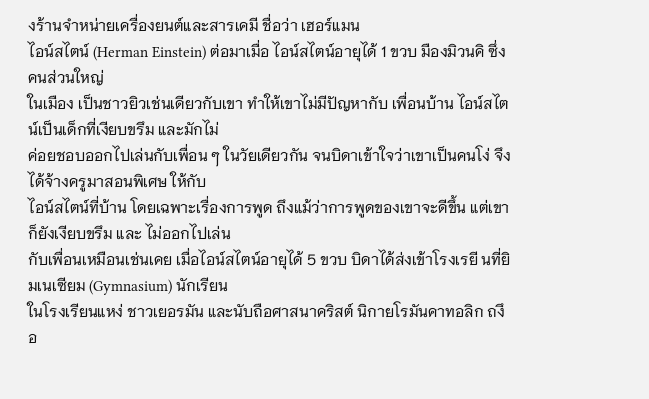งร้านจำหน่ายเครื่องยนต์และสารเคมี ชื่อว่า เฮอร์แมน
ไอน์สไตน์ (Herman Einstein) ต่อมาเมื่อ ไอน์สไตน์อายุได้ 1 ขวบ มืองมิวนคิ ซึ่งคนส่วนใหญ่
ในเมือง เป็นชาวยิวเช่นเดียวกับเขา ทำให้เขาไม่มีปัญหากับ เพื่อนบ้าน ไอน์สไตน์เป็นเด็กที่เงียบขรึม และมักไม่
ค่อยชอบออกไปเล่นกับเพื่อน ๆ ในวัยเดียวกัน จนบิดาเข้าใจว่าเขาเป็นคนโง่ จึงได้จ้างครูมาสอนพิเศษ ให้กับ
ไอน์สไตน์ที่บ้าน โดยเฉพาะเรื่องการพูด ถึงแม้ว่าการพูดของเขาจะดีขึ้น แต่เขาก็ยังเงียบขรึม และ ไม่ออกไปเล่น
กับเพื่อนเหมือนเช่นเคย เมื่อไอน์สไตน์อายุได้ 5 ขวบ บิดาได้ส่งเข้าโรงเรยี นที่ยิมเนเซียม (Gymnasium) นักเรียน
ในโรงเรียนแหง่ ชาวเยอรมัน และนับถือศาสนาคริสต์ นิกายโรมันคาทอลิก ถงึ อ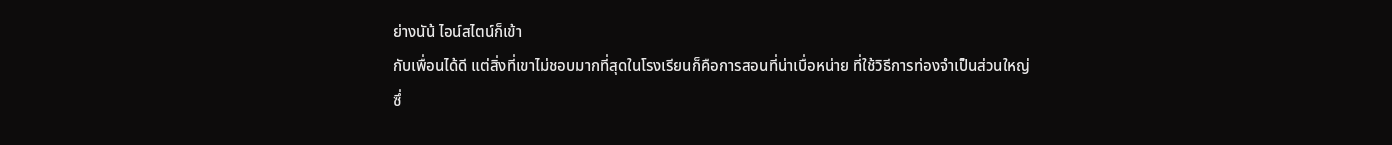ย่างนัน้ ไอน์สไตน์ก็เข้า
กับเพื่อนได้ดี แต่สิ่งที่เขาไม่ชอบมากที่สุดในโรงเรียนก็คือการสอนที่น่าเบื่อหน่าย ที่ใช้วิธีการท่องจำเป็นส่วนใหญ่
ซึ่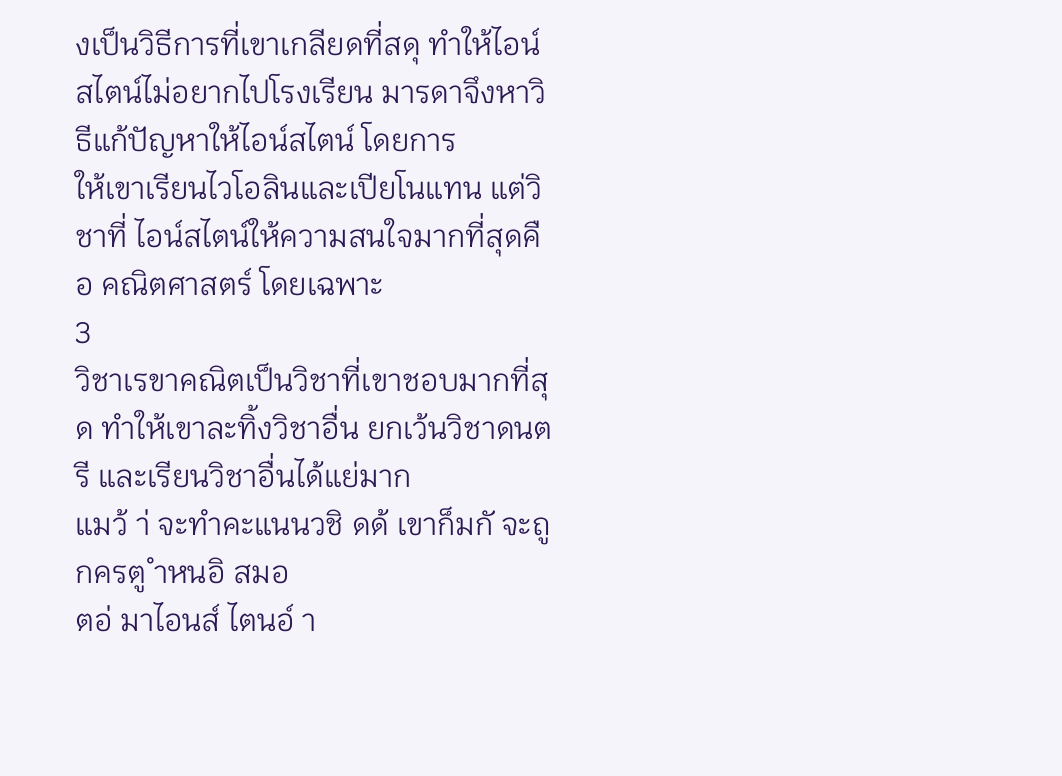งเป็นวิธีการที่เขาเกลียดที่สดุ ทำให้ไอน์สไตน์ไม่อยากไปโรงเรียน มารดาจึงหาวิธีแก้ปัญหาให้ไอน์สไตน์ โดยการ
ให้เขาเรียนไวโอลินและเปียโนแทน แต่วิชาที่ ไอน์สไตน์ให้ความสนใจมากที่สุดคือ คณิตศาสตร์ โดยเฉพาะ
3
วิชาเรขาคณิตเป็นวิชาที่เขาชอบมากที่สุด ทำให้เขาละทิ้งวิชาอื่น ยกเว้นวิชาดนตรี และเรียนวิชาอื่นได้แย่มาก
แมว้ า่ จะทำคะแนนวชิ ดด้ เขาก็มกั จะถูกครตู ำหนอิ สมอ
ตอ่ มาไอนส์ ไตนอ์ า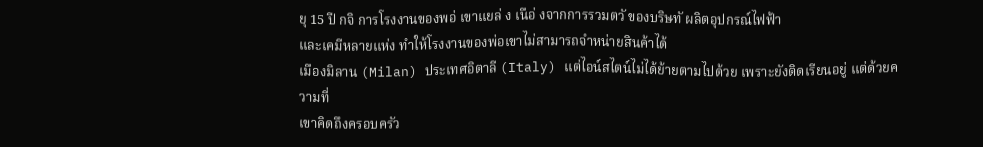ยุ 15 ปี กจิ การโรงงานของพอ่ เขาแยล่ ง เนือ่ งจากการรวมตวั ของบริษทั ผลิตอุปกรณ์ไฟฟ้า
และเคมีหลายแห่ง ทำให้โรงงานของพ่อเขาไม่สามารถจำหน่ายสินค้าได้
เมืองมิลาน (Milan) ประเทศอิตาลี (Italy) แต่ไอน์สไตน์ไม่ได้ย้ายตามไปด้วย เพราะยังติดเรียนอยู่ แต่ด้วยความที่
เขาคิดถึงครอบครัว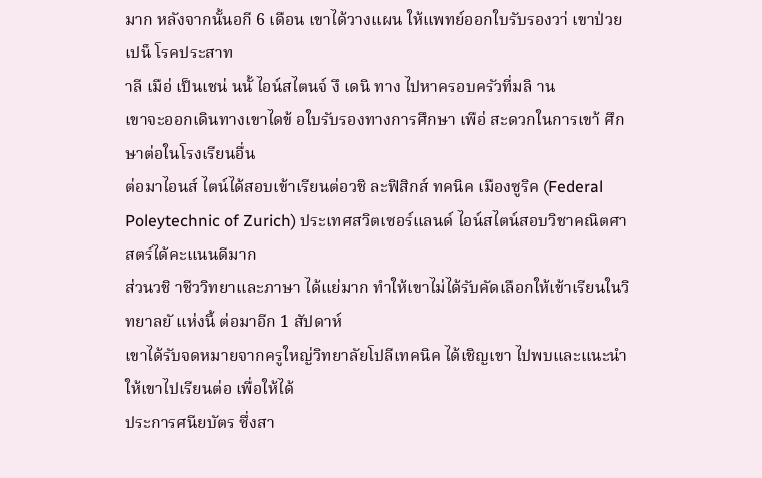มาก หลังจากนั้นอกี 6 เดือน เขาได้วางแผน ให้แพทย์ออกใบรับรองวา่ เขาป่วยเปน็ โรคประสาท
าลี เมือ่ เป็นเชน่ นนั้ ไอน์สไตนจ์ งึ เดนิ ทาง ไปหาครอบครัวที่มลิ าน
เขาจะออกเดินทางเขาไดข้ อใบรับรองทางการศึกษา เพือ่ สะดวกในการเขา้ ศึกษาต่อในโรงเรียนอื่น
ต่อมาไอนส์ ไตน์ได้สอบเข้าเรียนต่อวชิ ละฟิสิกส์ ทคนิค เมืองซูริค (Federal
Poleytechnic of Zurich) ประเทศสวิตเซอร์แลนด์ ไอน์สไตน์สอบวิชาคณิตศาสตร์ได้คะแนนดีมาก
ส่วนวชิ าชีววิทยาและภาษา ได้แย่มาก ทำให้เขาไม่ได้รับคัดเลือกให้เข้าเรียนในวิทยาลยั แห่งนี้ ต่อมาอีก 1 สัปดาห์
เขาได้รับจดหมายจากครูใหญ่วิทยาลัยโปลีเทคนิค ได้เชิญเขา ไปพบและแนะนำให้เขาไปเรียนต่อ เพื่อให้ได้
ประการศนียบัตร ซึ่งสา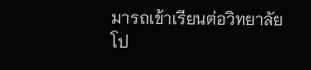มารถเข้าเรียนต่อวิทยาลัยโป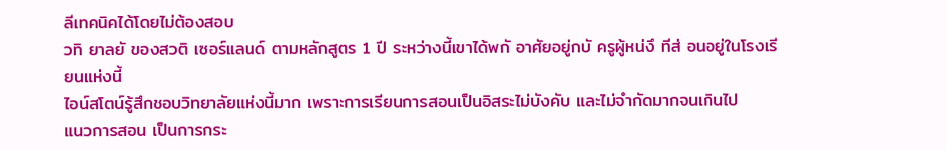ลีเทคนิคได้โดยไม่ต้องสอบ
วทิ ยาลยั ของสวติ เซอร์แลนด์ ตามหลักสูตร 1 ปี ระหว่างนี้เขาได้พกั อาศัยอยู่กบั ครูผู้หน่งึ ทีส่ อนอยู่ในโรงเรียนแห่งนี้
ไอน์สโตน์รู้สึกชอบวิทยาลัยแห่งนี้มาก เพราะการเรียนการสอนเป็นอิสระไม่บังคับ และไม่จำกัดมากจนเกินไป
แนวการสอน เป็นการกระ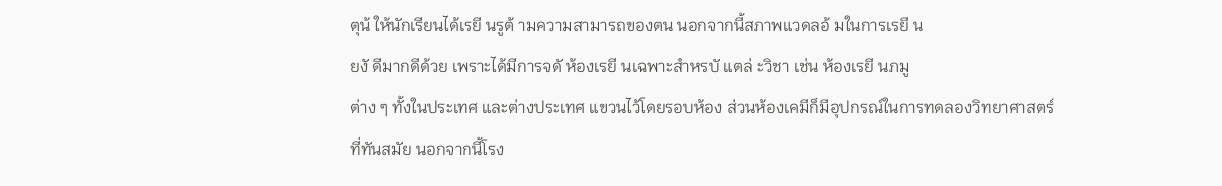ตุน้ ให้นักเรียนได้เรยี นรูต้ ามความสามารถของตน นอกจากนี้สภาพแวดลอ้ มในการเรยี น
ยงั ดีมากดีด้วย เพราะได้มีการจดั ห้องเรยี นเฉพาะสำหรบั แตล่ ะวิชา เช่น ห้องเรยี นภมู
ต่าง ๆ ทั้งในประเทศ และต่างประเทศ แขวนไว้โดยรอบห้อง ส่วนห้องเคมีก็มีอุปกรณ์ในการทดลองวิทยาศาสตร์
ที่ทันสมัย นอกจากนี้โรง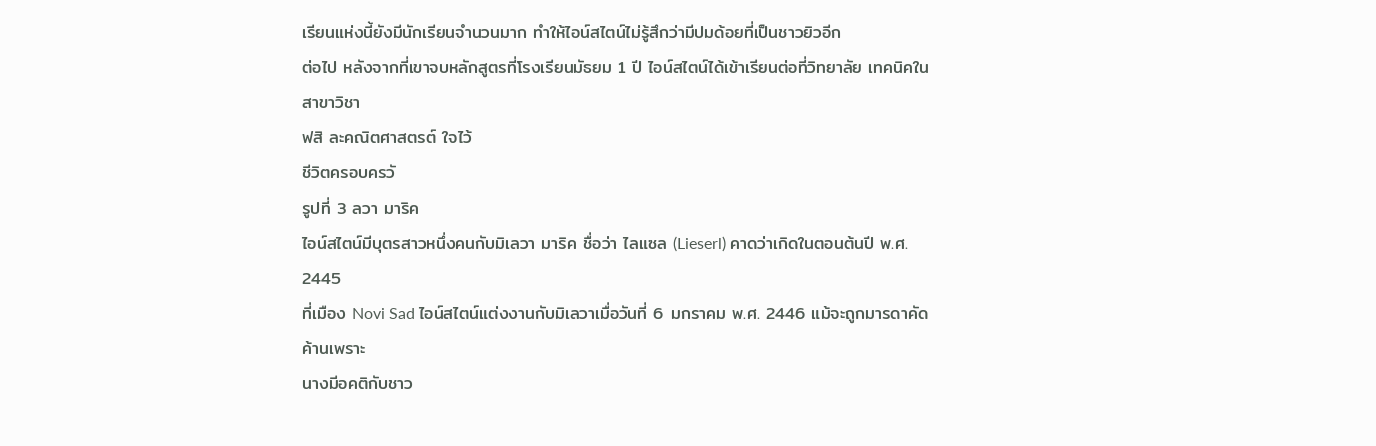เรียนแห่งนี้ยังมีนักเรียนจำนวนมาก ทำให้ไอน์สไตน์ไม่รู้สึกว่ามีปมด้อยที่เป็นชาวยิวอีก
ต่อไป หลังจากที่เขาจบหลักสูตรที่โรงเรียนมัธยม 1 ปี ไอน์สไตน์ได้เข้าเรียนต่อที่วิทยาลัย เทคนิคในสาขาวิชา
ฟสิ ละคณิตศาสตรต์ ใจไว้
ชีวิตครอบครวั
รูปที่ 3 ลวา มาริค
ไอน์สไตน์มีบุตรสาวหนึ่งคนกับมิเลวา มาริค ชื่อว่า ไลแซล (Lieserl) คาดว่าเกิดในตอนต้นปี พ.ศ. 2445
ที่เมือง Novi Sad ไอน์สไตน์แต่งงานกับมิเลวาเมื่อวันที่ 6 มกราคม พ.ศ. 2446 แม้จะถูกมารดาคัดค้านเพราะ
นางมีอคติกับชาว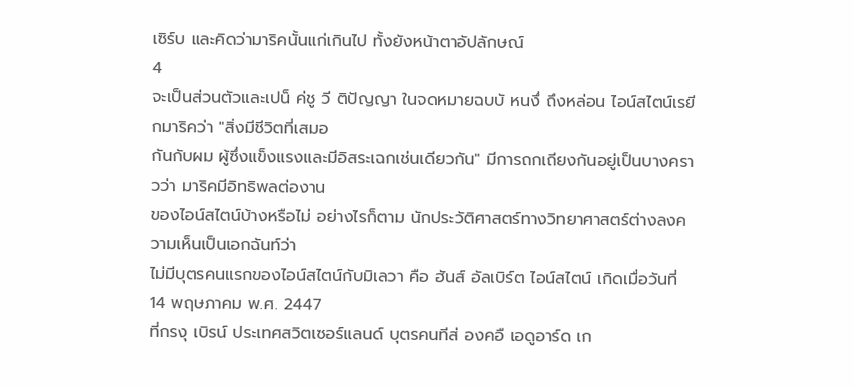เซิร์บ และคิดว่ามาริคนั้นแก่เกินไป ทั้งยังหน้าตาอัปลักษณ์
4
จะเป็นส่วนตัวและเปน็ ค่ชู วี ติปัญญา ในจดหมายฉบบั หนงึ่ ถึงหล่อน ไอน์สไตน์เรยี กมาริคว่า "สิ่งมีชีวิตที่เสมอ
กันกับผม ผู้ซึ่งแข็งแรงและมีอิสระเฉกเช่นเดียวกัน" มีการถกเถียงกันอยู่เป็นบางคราวว่า มาริคมีอิทธิพลต่องาน
ของไอน์สไตน์บ้างหรือไม่ อย่างไรก็ตาม นักประวัติศาสตร์ทางวิทยาศาสตร์ต่างลงความเห็นเป็นเอกฉันท์ว่า
ไม่มีบุตรคนแรกของไอน์สไตน์กับมิเลวา คือ ฮันส์ อัลเบิร์ต ไอน์สไตน์ เกิดเมื่อวันที่ 14 พฤษภาคม พ.ศ. 2447
ที่กรงุ เบิรน์ ประเทศสวิตเซอร์แลนด์ บุตรคนทีส่ องคอื เอดูอาร์ด เก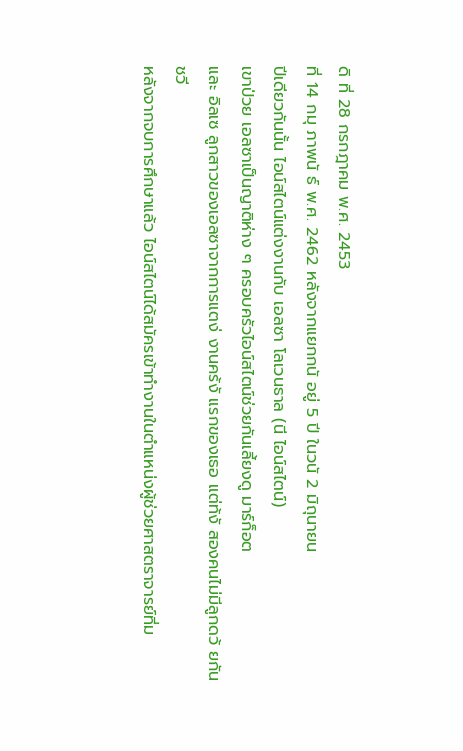ดิ ที่ 28 กรกฎาคม พ.ศ. 2453
ที่ 14 กมุ ภาพนั ธ์ พ.ศ. 2462 หลังจากแยกกนั อยู่ 5 ปี ในวนั 2 มิถุนายน
ปีเดียวกันนั้น ไอน์สไตน์แต่งงานกับ เอลซา โลเวนธาล (นี ไอน์สไตน์)
เขาป่วย เอลซาเป็นญาติห่าง ๆ ครอบครัวไอน์สไตน์ช่วยกันเลี้ยงดู มาร์ก็อต
และ อิลเซ ลูกสาวของเอลซาจากการแตง่ งานคร้งั แรกของเธอ แต่ท้งั สองคนไม่มีลูกดว้ ยกัน
ชวี
หลังจากจบการศึกษาแล้ว ไอน์สไตน์ได้สมัครเข้าทำงานในตำแหน่งผู้ช่วยศาสตราจารย์ที่ม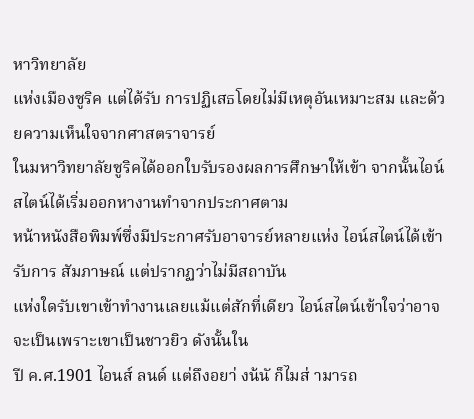หาวิทยาลัย
แห่งเมืองซูริค แต่ได้รับ การปฏิเสธโดยไม่มีเหตุอันเหมาะสม และด้วยความเห็นใจจากศาสตราจารย์
ในมหาวิทยาลัยซูริคได้ออกใบรับรองผลการศึกษาให้เข้า จากนั้นไอน์สไตน์ได้เริ่มออกหางานทำจากประกาศตาม
หน้าหนังสือพิมพ์ซึ่งมีประกาศรับอาจารย์หลายแห่ง ไอน์สไตน์ได้เข้ารับการ สัมภาษณ์ แต่ปรากฏว่าไม่มีสถาบัน
แห่งใดรับเขาเข้าทำงานเลยแม้แต่สักที่เดียว ไอน์สไตน์เข้าใจว่าอาจจะเป็นเพราะเขาเป็นชาวยิว ดังนั้นใน
ปี ค.ศ.1901 ไอนส์ ลนด์ แต่ถึงอยา่ งน้นั ก็ไมส่ ามารถ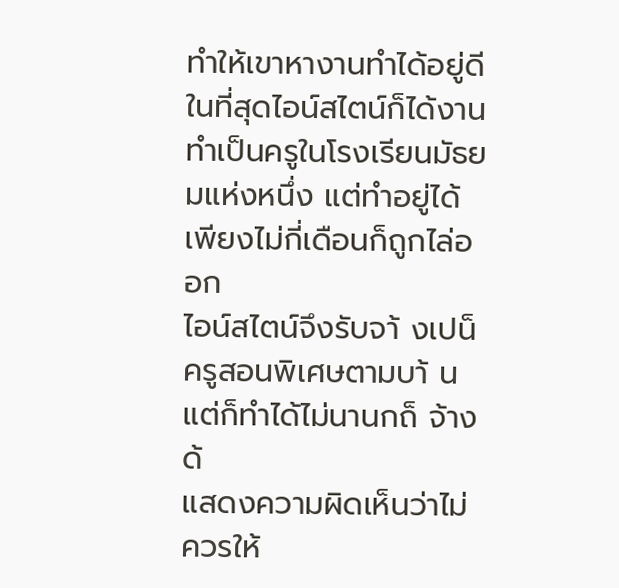ทำให้เขาหางานทำได้อยู่ดี
ในที่สุดไอน์สไตน์ก็ได้งานทำเป็นครูในโรงเรียนมัธยมแห่งหนึ่ง แต่ทำอยู่ได้เพียงไม่กี่เดือนก็ถูกไล่ออก
ไอน์สไตน์จึงรับจา้ งเปน็ ครูสอนพิเศษตามบา้ น แต่ก็ทำได้ไม่นานกถ็ จ้าง ด้
แสดงความผิดเห็นว่าไม่ควรให้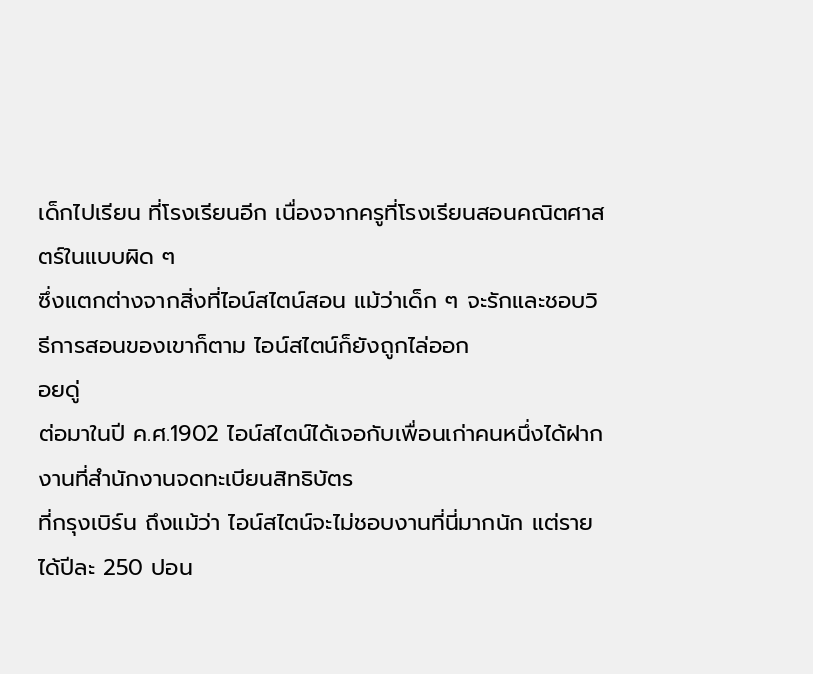เด็กไปเรียน ที่โรงเรียนอีก เนื่องจากครูที่โรงเรียนสอนคณิตศาสตร์ในแบบผิด ๆ
ซึ่งแตกต่างจากสิ่งที่ไอน์สไตน์สอน แม้ว่าเด็ก ๆ จะรักและชอบวิธีการสอนของเขาก็ตาม ไอน์สไตน์ก็ยังถูกไล่ออก
อยดู่
ต่อมาในปี ค.ศ.1902 ไอน์สไตน์ได้เจอกับเพื่อนเก่าคนหนึ่งได้ฝากงานที่สำนักงานจดทะเบียนสิทธิบัตร
ที่กรุงเบิร์น ถึงแม้ว่า ไอน์สไตน์จะไม่ชอบงานที่นี่มากนัก แต่รายได้ปีละ 250 ปอน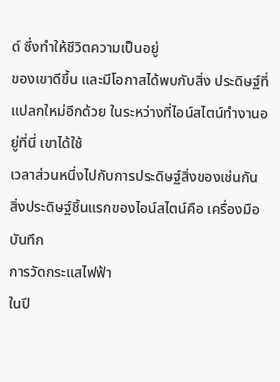ด์ ซึ่งทำให้ชีวิตความเป็นอยู่
ของเขาดีขึ้น และมีโอกาสได้พบกับสิ่ง ประดิษฐ์ที่แปลกใหม่อีกด้วย ในระหว่างที่ไอน์สไตน์ทำงานอยู่ที่นี่ เขาได้ใช้
เวลาส่วนหนึ่งไปกับการประดิษฐ์สิ่งของเช่นกัน สิ่งประดิษฐ์ชิ้นแรกของไอน์สไตน์คือ เครื่องมือบันทึก
การวัดกระแสไฟฟ้า
ในปี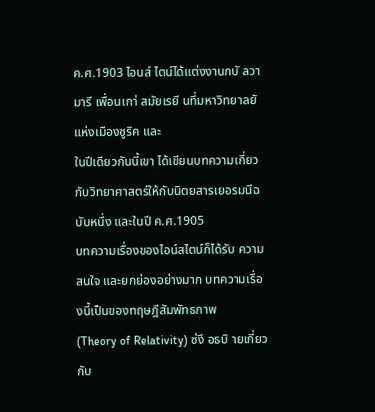ค.ศ.1903 ไอนส์ ไตน์ได้แต่งงานกบั ลวา มารี เพื่อนเกา่ สมัยเรยี นที่มหาวิทยาลยั แห่งเมืองซูริค และ
ในปีเดียวกันนี้เขา ได้เขียนบทความเกี่ยวกับวิทยาศาสตร์ให้กับนิตยสารเยอรมนีฉบับหนึ่ง และในปี ค.ศ.1905
บทความเรื่องของไอน์สไตน์ก็ได้รับ ความสนใจ และยกย่องอย่างมาก บทความเรื่องนี้เป็นของทฤษฎีสัมพัทธภาพ
(Theory of Relativity) ซ่งึ อธบิ ายเกี่ยวกับ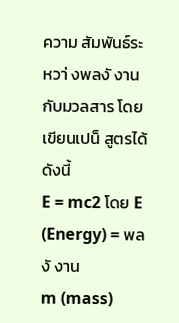ความ สัมพันธ์ระหวา่ งพลงั งาน กับมวลสาร โดยเขียนเปน็ สูตรได้ดังนี้
E = mc2 โดย E (Energy) = พลงั งาน
m (mass)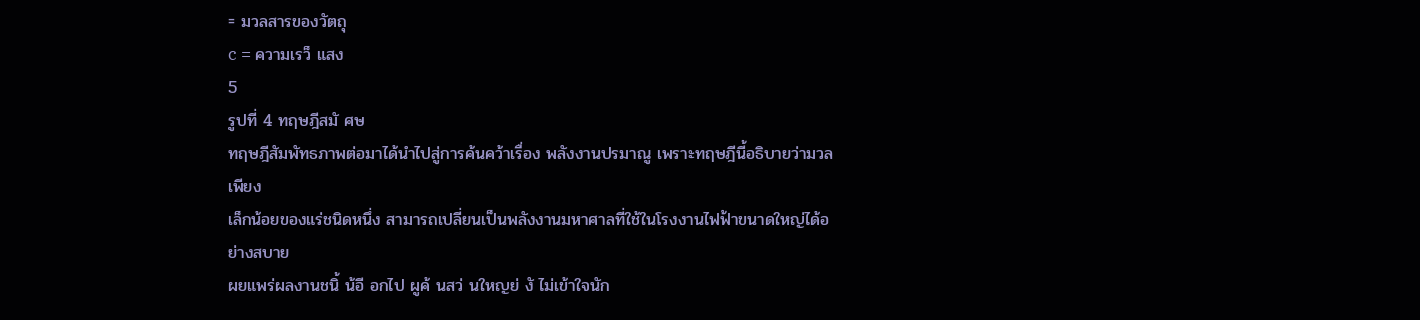= มวลสารของวัตถุ
c = ความเรว็ แสง
5
รูปที่ 4 ทฤษฎีสมั ศษ
ทฤษฎีสัมพัทธภาพต่อมาได้นำไปสู่การค้นคว้าเรื่อง พลังงานปรมาณู เพราะทฤษฎีนี้อธิบายว่ามวลเพียง
เล็กน้อยของแร่ชนิดหนึ่ง สามารถเปลี่ยนเป็นพลังงานมหาศาลที่ใช้ในโรงงานไฟฟ้าขนาดใหญ่ได้อย่างสบาย
ผยแพร่ผลงานชนิ้ น้อี อกไป ผูค้ นสว่ นใหญย่ งั ไม่เข้าใจนัก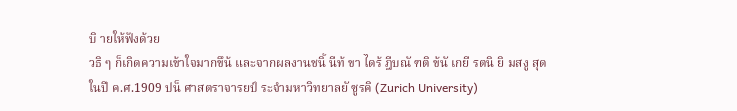บิ ายให้ฟังด้วย
วธิ ๆ ก็เกิดความเข้าใจมากขึน้ และจากผลงานชนิ้ นีท้ ขา ไดร้ ฎีบณั ฑติ ข้นั เกยี รตนิ ยิ มสงู สุด
ในปี ค.ศ.1909 ปน็ ศาสตราจารยป์ ระจำมหาวิทยาลยั ซูรคิ (Zurich University)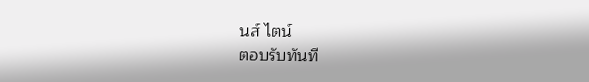นส์ ไตน์
ตอบรับทันที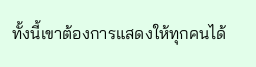ทั้งนี้เขาต้องการแสดงให้ทุกคนได้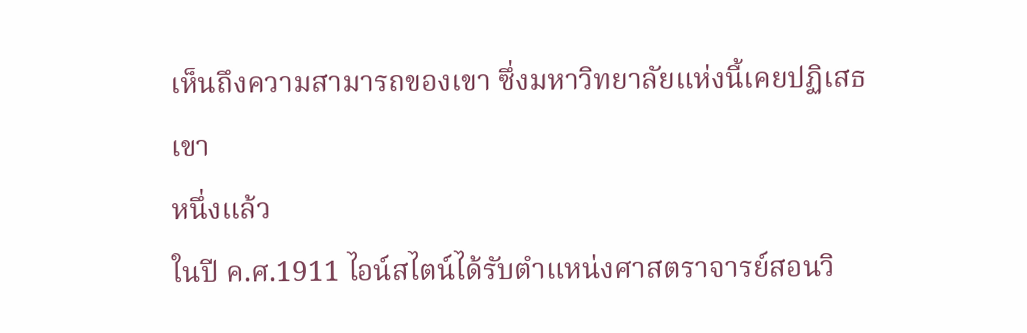เห็นถึงความสามารถของเขา ซึ่งมหาวิทยาลัยแห่งนี้เคยปฏิเสธเขา
หนึ่งแล้ว
ในปี ค.ศ.1911 ไอน์สไตน์ได้รับตำแหน่งศาสตราจารย์สอนวิ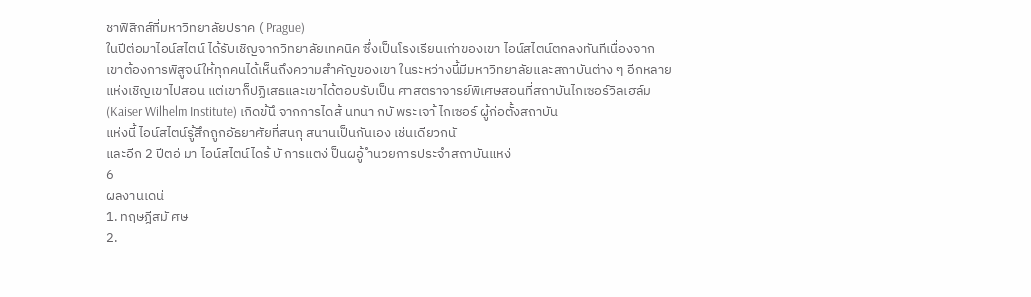ชาฟิสิกส์ที่มหาวิทยาลัยปราค ( Prague)
ในปีต่อมาไอน์สไตน์ ได้รับเชิญจากวิทยาลัยเทคนิค ซึ่งเป็นโรงเรียนเก่าของเขา ไอน์สไตน์ตกลงทันทีเนื่องจาก
เขาต้องการพิสูจน์ให้ทุกคนได้เห็นถึงความสำคัญของเขา ในระหว่างนี้มีมหาวิทยาลัยและสถาบันต่าง ๆ อีกหลาย
แห่งเชิญเขาไปสอน แต่เขาก็ปฏิเสธและเขาได้ตอบรับเป็น ศาสตราจารย์พิเศษสอนที่สถาบันไกเซอร์วิลเฮล์ม
(Kaiser Wilhelm Institute) เกิดข้นึ จากการไดส้ นทนา กบั พระเจา้ ไกเซอร์ ผู้ก่อตั้งสถาบัน
แห่งนี้ ไอน์สไตน์รู้สึกถูกอัธยาศัยที่สนกุ สนานเป็นกันเอง เช่นเดียวกนั
และอีก 2 ปีตอ่ มา ไอน์สไตน์ไดร้ บั การแตง่ ป็นผอู้ ำนวยการประจำสถาบันแหง่
6
ผลงานเดน่
1. ทฤษฎีสมั ศษ
2.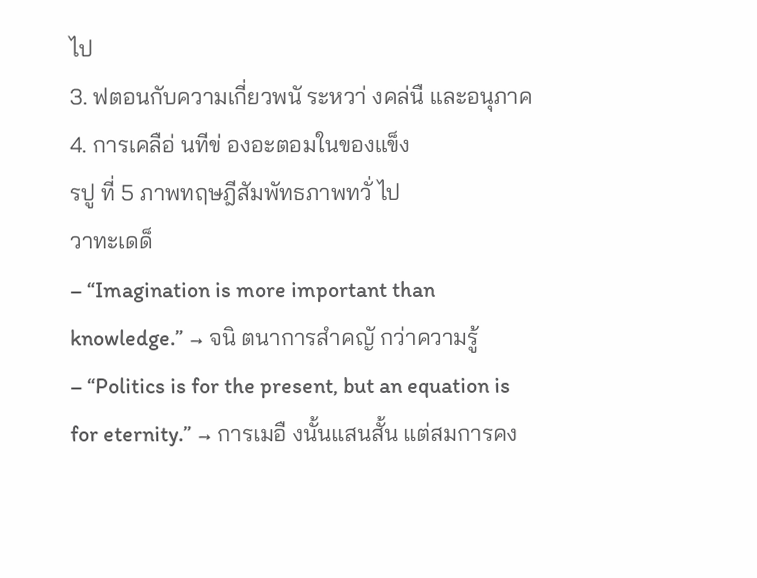ไป
3. ฟตอนกับความเกี่ยวพนั ระหวา่ งคล่นื และอนุภาค
4. การเคลือ่ นทีข่ องอะตอมในของแข็ง
รปู ที่ 5 ภาพทฤษฎีสัมพัทธภาพทวั่ ไป
วาทะเดด็
– “Imagination is more important than knowledge.” → จนิ ตนาการสำคญั กว่าความรู้
– “Politics is for the present, but an equation is for eternity.” → การเมอื งนั้นแสนสั้น แต่สมการคง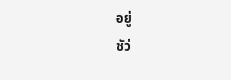อยู่
ชัว่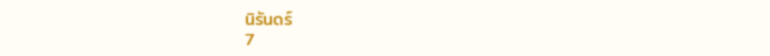นิรันดร์
7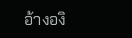อ้างองิ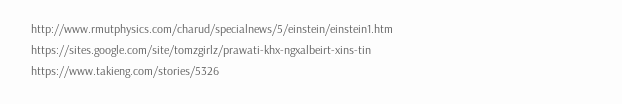http://www.rmutphysics.com/charud/specialnews/5/einstein/einstein1.htm
https://sites.google.com/site/tomzgirlz/prawati-khx-ngxalbeirt-xins-tin
https://www.takieng.com/stories/5326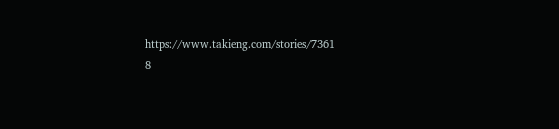https://www.takieng.com/stories/7361
8